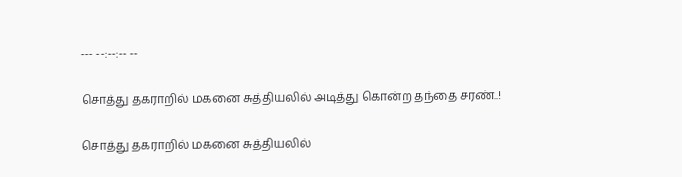--- --:--:-- --

சொத்து தகராறில் மகனை சுத்தியலில் அடித்து கொன்ற தந்தை சரண்..!

சொத்து தகராறில் மகனை சுத்தியலில்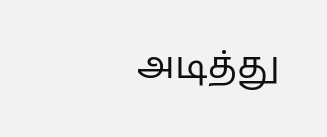அடித்து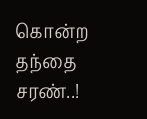கொன்ற தந்தை சரண்..!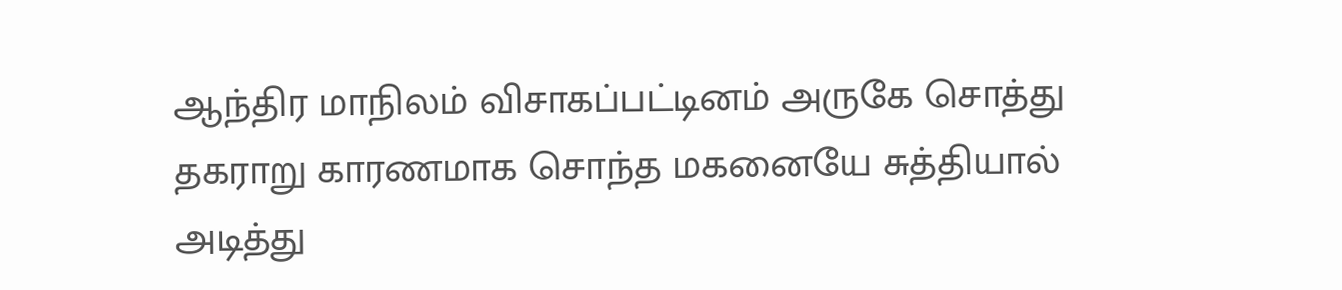ஆந்திர மாநிலம் விசாகப்பட்டினம் அருகே சொத்து தகராறு காரணமாக சொந்த மகனையே சுத்தியால் அடித்து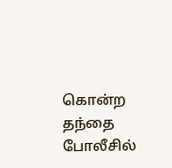கொன்ற தந்தை போலீசில்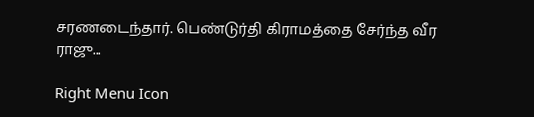சரணடைந்தார். பெண்டுர்தி கிராமத்தை சேர்ந்த வீர ராஜு...

Right Menu Icon